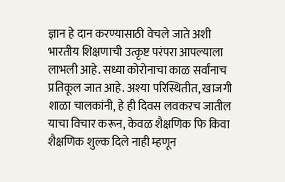ज्ञान हे दान करण्यासाठी वेचले जाते अशी भारतीय शिक्षणाची उत्कृष्ट परंपरा आपल्याला लाभली आहे. सध्या कोरोनाचा काळ सर्वांनाच प्रतिकूल जात आहे. अश्या परिस्थितीत, खाजगी शाळा चालकांनी, हे ही दिवस लवकरच जातील याचा विचार करून, केवळ शैक्षणिक फि किवा शैक्षणिक शुल्क दिले नाही म्हणून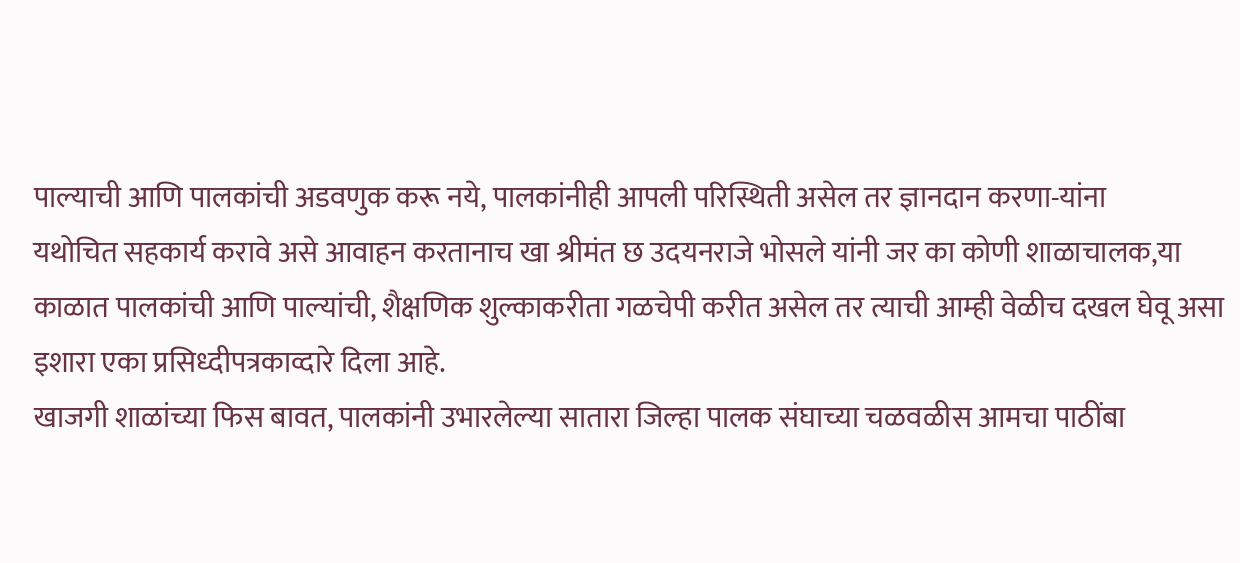पाल्याची आणि पालकांची अडवणुक करू नये, पालकांनीही आपली परिस्थिती असेल तर ज्ञानदान करणा-यांना
यथोचित सहकार्य करावे असे आवाहन करतानाच खा श्रीमंत छ उदयनराजे भोसले यांनी जर का कोणी शाळाचालक,या काळात पालकांची आणि पाल्यांची, शैक्षणिक शुल्काकरीता गळचेपी करीत असेल तर त्याची आम्ही वेळीच दखल घेवू असा इशारा एका प्रसिध्दीपत्रकाव्दारे दिला आहे.
खाजगी शाळांच्या फिस बावत, पालकांनी उभारलेल्या सातारा जिल्हा पालक संघाच्या चळवळीस आमचा पाठींबा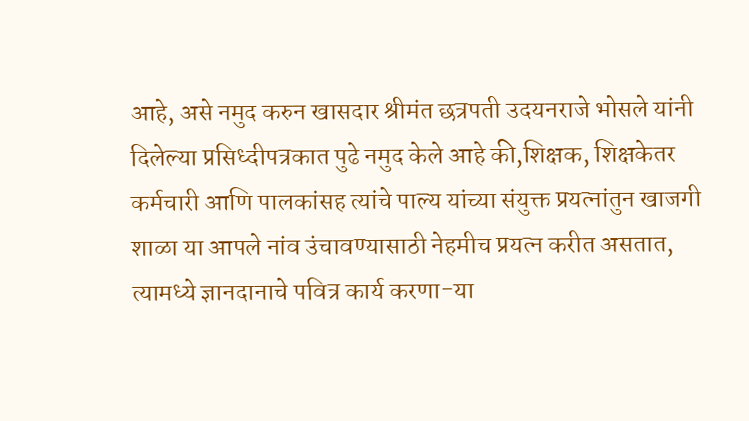आहे, असे नमुद करुन खासदार श्रीमंत छत्रपती उदयनराजे भोसले यांनी दिलेल्या प्रसिध्दीपत्रकात पुढे नमुद केले आहे की,शिक्षक, शिक्षकेतर कर्मचारी आणि पालकांसह त्यांचे पाल्य यांच्या संयुक्त प्रयत्नांतुन खाजगी शाळा या आपले नांव उंचावण्यासाठी नेहमीच प्रयत्न करीत असतात, त्यामध्ये ज्ञानदानाचे पवित्र कार्य करणा-या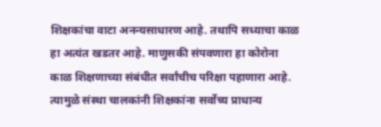शिक्षकांचा वाटा अनन्यसाधारण आहे. तथापि सध्याचा काळ हा अत्यंत खडतर आहे. माणुसकी संपवणारा हा कोरोना काळ शिक्षणाच्या संबंधीत सर्वांचीच परिक्षा पहाणारा आहे. त्यामुळे संस्था चालकांनी शिक्षकांना सर्वोच्य प्राधान्य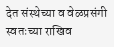देत संस्थेच्या व वेळप्रसंगी स्वतःच्या राखिव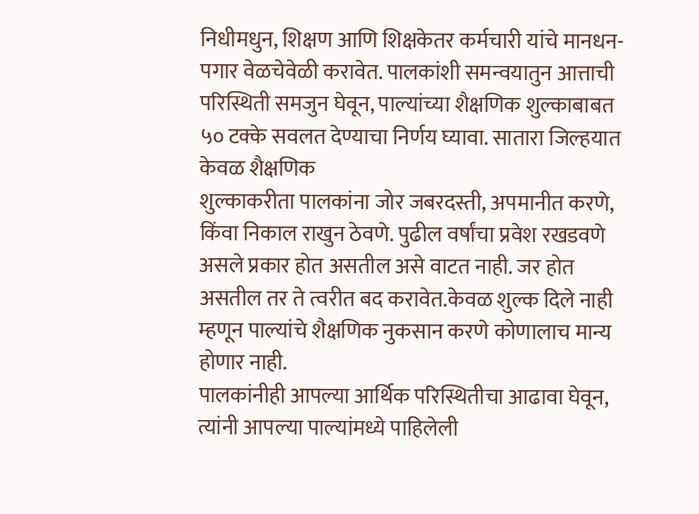निधीमधुन, शिक्षण आणि शिक्षकेतर कर्मचारी यांचे मानधन-पगार वेळचेवेळी करावेत. पालकांशी समन्वयातुन आत्ताची परिस्थिती समजुन घेवून, पाल्यांच्या शैक्षणिक शुल्काबाबत ५० टक्के सवलत देण्याचा निर्णय घ्यावा. सातारा जिल्हयात केवळ शैक्षणिक
शुल्काकरीता पालकांना जोर जबरदस्ती, अपमानीत करणे, किंवा निकाल राखुन ठेवणे. पुढील वर्षांचा प्रवेश रखडवणे असले प्रकार होत असतील असे वाटत नाही. जर होत असतील तर ते त्वरीत बद करावेत.केवळ शुल्क दिले नाही म्हणून पाल्यांचे शैक्षणिक नुकसान करणे कोणालाच मान्य होणार नाही.
पालकांनीही आपल्या आर्थिक परिस्थितीचा आढावा घेवून, त्यांनी आपल्या पाल्यांमध्ये पाहिलेली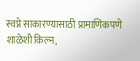स्वप्ने साकारण्यासाठी प्रामाणिकपणे शाळेशी किल्न,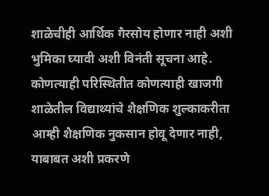शाळेचीही आर्थिक गैरसोय होणार नाही अशी भुमिका घ्यावी अशी विनंती सूचना आहे. कोणत्याही परिस्थितीत कोणत्याही खाजगी शाळेतील विद्याथ्यांचे शैक्षणिक शुल्काकरीता आम्ही शैक्षणिक नुकसान होवू देणार नाही, याबाबत अशी प्रकरणे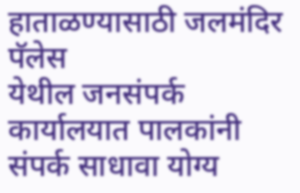हाताळण्यासाठी जलमंदिर पॅलेस
येथील जनसंपर्क कार्यालयात पालकांनी संपर्क साधावा योग्य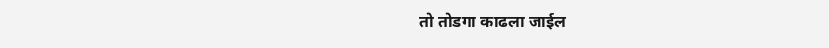तो तोडगा काढला जाईल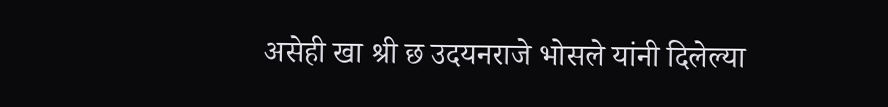असेही खा श्री छ उदयनराजे भोसले यांनी दिलेल्या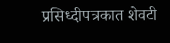प्रसिध्दीपत्रकात शेवटी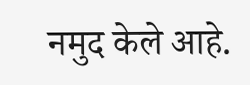नमुद केले आहे.